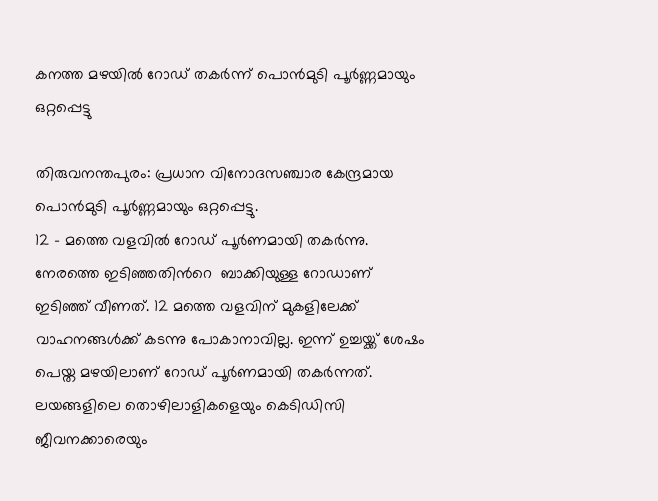കനത്ത മഴയിൽ റോഡ് തകർന്ന് പൊൻമുടി പൂർണ്ണമായും ഒറ്റപ്പെട്ടു

തിരുവനന്തപുരം: പ്രധാന വിനോദസഞ്ചാര കേന്ദ്രമായ പൊന്‍മുടി പൂർണ്ണമായും ഒറ്റപ്പെട്ടു.
12 – മത്തെ വളവിൽ റോഡ് പൂർണമായി തകർന്നു. നേരത്തെ ഇടിഞ്ഞതിന്‍റെ  ബാക്കിയുള്ള റോഡാണ് ഇടിഞ്ഞ് വീണത്. 12 മത്തെ വളവിന് മുകളിലേക്ക് വാഹനങ്ങൾക്ക് കടന്നു പോകാനാവില്ല. ഇന്ന് ഉച്ചയ്ക്ക് ശേഷം പെയ്ത മഴയിലാണ് റോഡ് പൂർണമായി തകർന്നത്. ലയങ്ങളിലെ തൊഴിലാളികളെയും കെടിഡിസി ജീവനക്കാരെയും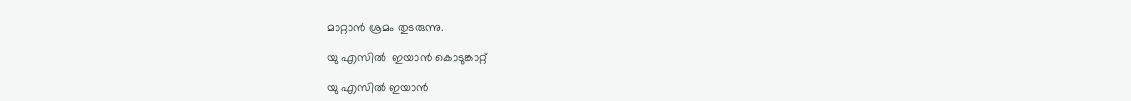മാറ്റാൻ ശ്രമം തുടരുന്നു.

യു എസിൽ  ഇയാൻ കൊടുങ്കാറ്റ്

യു എസിൽ ഇയാൻ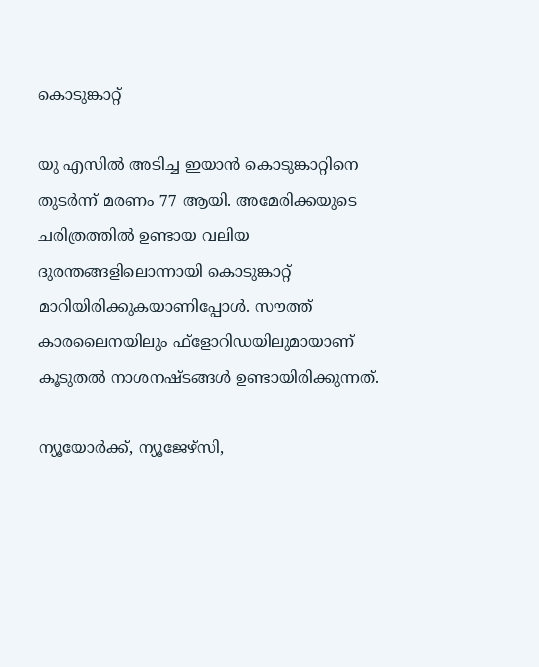കൊടുങ്കാറ്റ്

യു എസിൽ അടിച്ച ഇയാൻ കൊടുങ്കാറ്റിനെ തുടർന്ന് മരണം 77 ആയി. അമേരിക്കയുടെ ചരിത്രത്തിൽ ഉണ്ടായ വലിയ ദുരന്തങ്ങളിലൊന്നായി കൊടുങ്കാറ്റ് മാറിയിരിക്കുകയാണിപ്പോൾ. സൗത്ത് കാരലൈനയിലും ഫ്ളോറിഡയിലുമായാണ് കൂടുതൽ നാശനഷ്ടങ്ങൾ ഉണ്ടായിരിക്കുന്നത്.

ന്യൂയോർക്ക്, ന്യൂജേഴ്‌സി,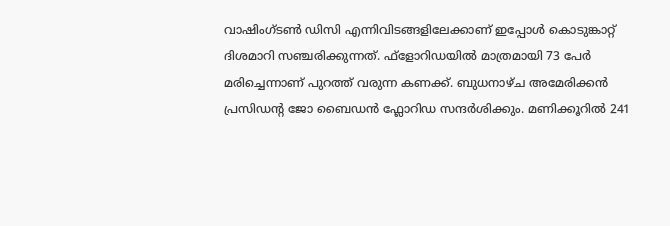വാഷിംഗ്ടൺ ഡിസി എന്നിവിടങ്ങളിലേക്കാണ് ഇപ്പോൾ കൊടുങ്കാറ്റ് ദിശമാറി സഞ്ചരിക്കുന്നത്. ഫ്‌ളോറിഡയിൽ മാത്രമായി 73 പേർ മരിച്ചെന്നാണ് പുറത്ത് വരുന്ന കണക്ക്. ബുധനാഴ്ച അമേരിക്കൻ പ്രസിഡന്റ ജോ ബൈഡൻ ഫ്ലോറിഡ സന്ദർശിക്കും. മണിക്കൂറിൽ 241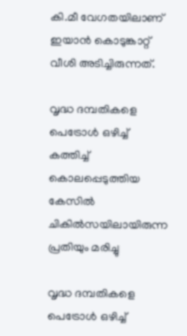കി.മീ വേഗതയിലാണ് ഇയാൻ കൊടുങ്കാറ്റ് വീശി അടിച്ചിരുന്നത്.

വൃദ്ധ ദമ്പതികളെ പെട്രോൾ ഒഴിച്ച് കത്തിച്ച് കൊലപ്പെടുത്തിയ കേസിൽ ചികിൽസയിലായിരുന്ന പ്രതിയും മരിച്ചു

വൃദ്ധ ദമ്പതികളെ പെട്രോൾ ഒഴിച്ച്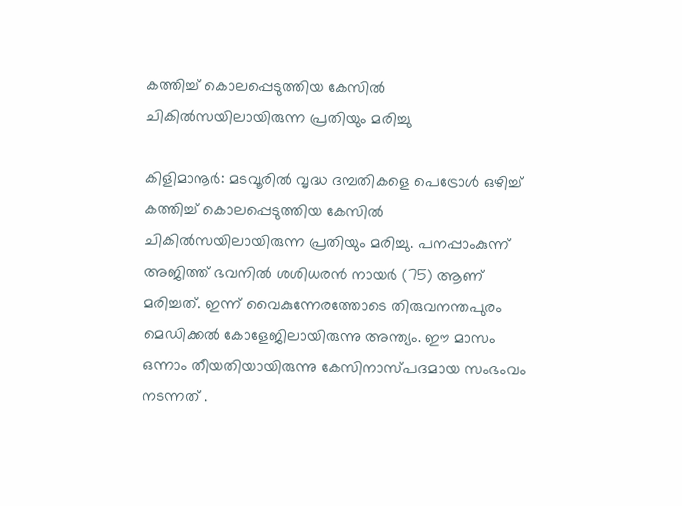കത്തിച്ച് കൊലപ്പെടുത്തിയ കേസിൽ ചികിൽസയിലായിരുന്ന പ്രതിയും മരിച്ചു

കിളിമാനൂർ: മടവൂരിൽ വൃദ്ധ ദമ്പതികളെ പെട്രോൾ ഒഴിച്ച് കത്തിച്ച് കൊലപ്പെടുത്തിയ കേസിൽ ചികിൽസയിലായിരുന്ന പ്രതിയും മരിച്ചു. പനപ്പാംകുന്ന് അജിത്ത് ഭവനിൽ ശശിധരൻ നായർ (75) ആണ് മരിച്ചത്. ഇന്ന് വൈകുന്നേരത്തോടെ തിരുവനന്തപുരം മെഡിക്കൽ കോളേജിലായിരുന്നു അന്ത്യം. ഈ മാസം ഒന്നാം തീയതിയായിരുന്നു കേസിനാസ്പദമായ സംഭംവം നടന്നത് .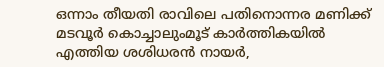ഒന്നാം തീയതി രാവിലെ പതിനൊന്നര മണിക്ക് മടവൂർ കൊച്ചാലുംമൂട് കാർത്തികയിൽ എത്തിയ ശശിധരൻ നായർ,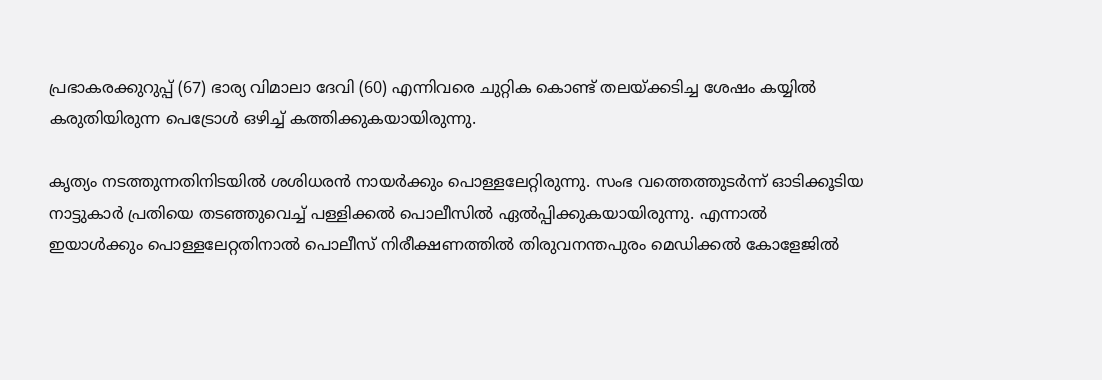പ്രഭാകരക്കുറുപ്പ് (67) ഭാര്യ വിമാലാ ദേവി (60) എന്നിവരെ ചുറ്റിക കൊണ്ട് തലയ്ക്കടിച്ച ശേഷം കയ്യിൽ കരുതിയിരുന്ന പെട്രോൾ ഒഴിച്ച് കത്തിക്കുകയായിരുന്നു.

കൃത്യം നടത്തുന്നതിനിടയിൽ ശശിധരൻ നായർക്കും പൊള്ളലേറ്റിരുന്നു. സംഭ വത്തെത്തുടർന്ന് ഓടിക്കൂടിയ നാട്ടുകാർ പ്രതിയെ തടഞ്ഞുവെച്ച് പള്ളിക്കൽ പൊലീസിൽ ഏൽപ്പിക്കുകയായിരുന്നു. എന്നാൽ ഇയാൾക്കും പൊള്ളലേറ്റതിനാൽ പൊലീസ് നിരീക്ഷണത്തിൽ തിരുവനന്തപുരം മെഡിക്കൽ കോളേജിൽ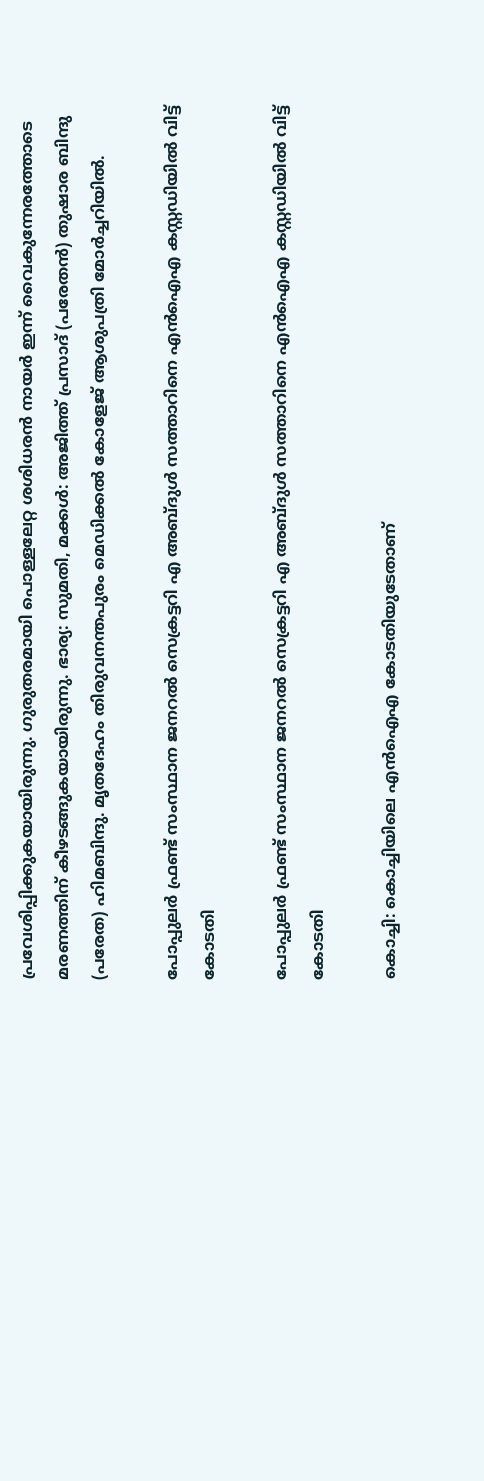പ്രവേശിപ്പിക്കുകയായിരുന്നു. ഗുരുതരമായി പൊള്ളലേറ്റ ശശിധരൻ നായർ ഇന്ന് വൈകുന്നേരത്തോടെ മരണത്തിന് കീഴടങ്ങുകയായിരുന്നു. ഭാര്യ: സുമതി, മക്കൾ: അജിത്ത് പ്രസാദ് (പരേതൻ) തുഷാര ബിന്ദു (പരേത) ഹിമബിന്ദു. മൃതദേഹം തിരുവനന്തപുരം മെഡിക്കൽ കോളേജ് ആശുപത്രി മോർച്ചറിയിൽ.

പോപ്പുലർ ഫ്രണ്ട് സംസ്ഥാന ജനറൽ സെക്രട്ടറി എ അബ്ദുൾ സത്താറിനെ എൻഐഎ കസ്റ്റഡിയിൽ വിട്ട് കോടതി

പോപ്പുലർ ഫ്രണ്ട് സംസ്ഥാന ജനറൽ സെക്രട്ടറി എ അബ്ദുൾ സത്താറിനെ എൻഐഎ കസ്റ്റഡിയിൽ വിട്ട് കോടതി

കൊച്ചി: കൊച്ചിയിലെ എൻഐഎ കോടതിയുടേതാണ്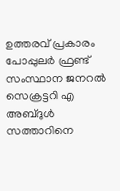ഉത്തരവ് പ്രകാരം പോപ്പുലർ ഫ്രണ്ട് സംസ്ഥാന ജനറൽ സെക്രട്ടറി എ അബ്ദുൾ സത്താറിനെ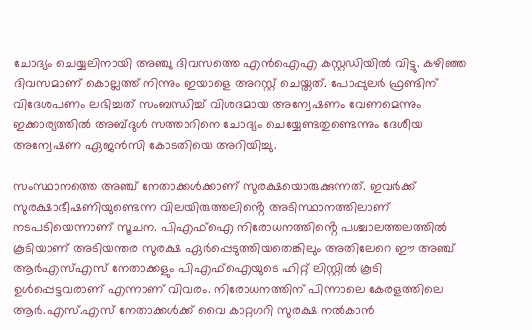ചോദ്യം ചെയ്യലിനായി അഞ്ചു ദിവസത്തെ എൻഐഎ കസ്റ്റഡിയിൽ വിട്ടു. കഴിഞ്ഞ ദിവസമാണ് കൊല്ലത്ത് നിന്നും ഇയാളെ അറസ്റ്റ് ചെയ്തത്. പോപ്പുലർ ഫ്രണ്ടിന് വിദേശപണം ലഭിച്ചത് സംബന്ധിച്ച് വിശദമായ അന്വേഷണം വേണമെന്നും ഇക്കാര്യത്തിൽ അബ്ദുൾ സത്താറിനെ ചോദ്യം ചെയ്യേണ്ടതുണ്ടെന്നും ദേശീയ അന്വേഷണ ഏജൻസി കോടതിയെ അറിയിച്ചു.

സംസ്ഥാനത്തെ അഞ്ച് നേതാക്കൾക്കാണ് സുരക്ഷയൊരുക്കുന്നത്. ഇവർക്ക് സുരക്ഷാഭീഷണിയുണ്ടെന്ന വിലയിരുത്തലിൻ്റെ അടിസ്ഥാനത്തിലാണ് നടപടിയെന്നാണ് സൂചന. പിഎഫ്ഐ നിരോധനത്തിൻ്റെ പശ്ചാലത്തലത്തിൽ കൂടിയാണ് അടിയന്തര സുരക്ഷ ഏർപ്പെടുത്തിയതെങ്കിലും അതിലേറെ ഈ അഞ്ച് ആർഎസ്എസ് നേതാക്കളും പിഎഫ്ഐയുടെ ഹിറ്റ് ലിസ്റ്റിൽ കൂടി ഉൾപ്പെട്ടവരാണ് എന്നാണ് വിവരം. നിരോധനത്തിന് പിന്നാലെ കേരളത്തിലെ ആർ.എസ്.എസ് നേതാക്കൾക്ക് വൈ കാറ്റഗറി സുരക്ഷ നൽകാൻ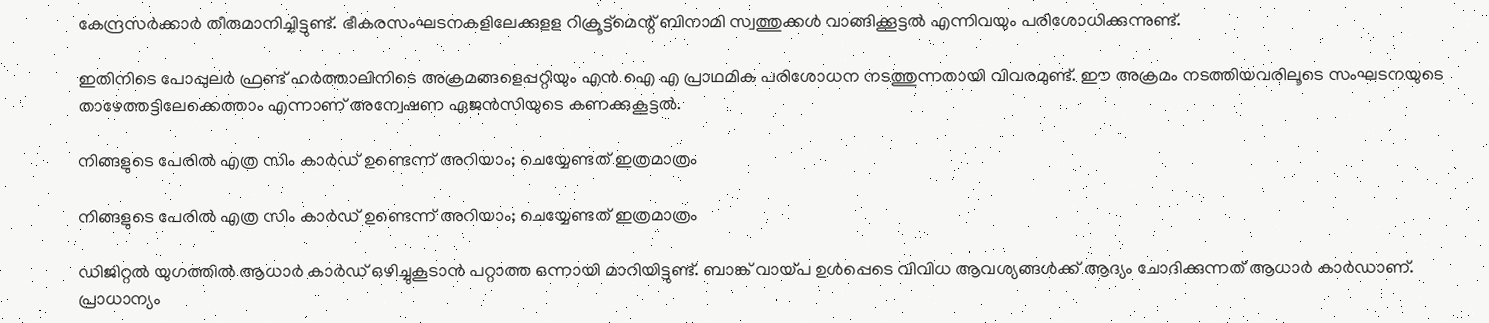കേന്ദ്രസർക്കാർ തീരുമാനിച്ചിട്ടുണ്ട്. ഭീകരസംഘടനകളിലേക്കുളള റിക്രൂട്ട്മെന്റ് ബിനാമി സ്വത്തുക്കൾ വാങ്ങിക്കൂട്ടൽ എന്നിവയും പരിശോധിക്കുന്നുണ്ട്.

ഇതിനിടെ പോപ്പുലർ ഫ്രണ്ട് ഹർത്താലിനിടെ അക്രമങ്ങളെപ്പറ്റിയും എൻ ഐ എ പ്രാഥമിക പരിശോധന നടത്തുന്നതായി വിവരമുണ്ട്. ഈ അക്രമം നടത്തിയവരിലൂടെ സംഘടനയുടെ താഴേത്തട്ടിലേക്കെത്താം എന്നാണ് അന്വേഷണ ഏജൻസിയുടെ കണക്കുകൂട്ടൽ.

നിങ്ങളുടെ പേരില്‍ എത്ര സിം കാര്‍ഡ് ഉണ്ടെന്ന് അറിയാം; ചെയ്യേണ്ടത് ഇത്രമാത്രം

നിങ്ങളുടെ പേരില്‍ എത്ര സിം കാര്‍ഡ് ഉണ്ടെന്ന് അറിയാം; ചെയ്യേണ്ടത് ഇത്രമാത്രം

ഡിജിറ്റല്‍ യുഗത്തില്‍ ആധാര്‍ കാര്‍ഡ് ഒഴിച്ചുകൂടാന്‍ പറ്റാത്ത ഒന്നായി മാറിയിട്ടുണ്ട്. ബാങ്ക് വായ്പ ഉള്‍പ്പെടെ വിവിധ ആവശ്യങ്ങള്‍ക്ക് ആദ്യം ചോദിക്കുന്നത് ആധാര്‍ കാര്‍ഡാണ്. പ്രാധാന്യം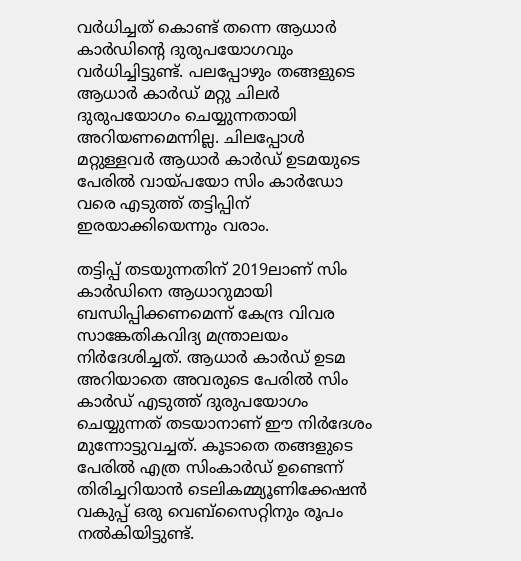വര്‍ധിച്ചത് കൊണ്ട് തന്നെ ആധാര്‍ കാര്‍ഡിന്റെ ദുരുപയോഗവും വര്‍ധിച്ചിട്ടുണ്ട്. പലപ്പോഴും തങ്ങളുടെ ആധാര്‍ കാര്‍ഡ് മറ്റു ചിലര്‍ ദുരുപയോഗം ചെയ്യുന്നതായി അറിയണമെന്നില്ല. ചിലപ്പോള്‍ മറ്റുള്ളവര്‍ ആധാര്‍ കാര്‍ഡ് ഉടമയുടെ പേരില്‍ വായ്പയോ സിം കാര്‍ഡോ വരെ എടുത്ത് തട്ടിപ്പിന് ഇരയാക്കിയെന്നും വരാം.

തട്ടിപ്പ് തടയുന്നതിന് 2019ലാണ് സിം കാര്‍ഡിനെ ആധാറുമായി ബന്ധിപ്പിക്കണമെന്ന് കേന്ദ്ര വിവര സാങ്കേതികവിദ്യ മന്ത്രാലയം നിര്‍ദേശിച്ചത്. ആധാര്‍ കാര്‍ഡ് ഉടമ അറിയാതെ അവരുടെ പേരില്‍ സിം കാര്‍ഡ് എടുത്ത് ദുരുപയോഗം ചെയ്യുന്നത് തടയാനാണ് ഈ നിര്‍ദേശം മുന്നോട്ടുവച്ചത്. കൂടാതെ തങ്ങളുടെ പേരില്‍ എത്ര സിംകാര്‍ഡ് ഉണ്ടെന്ന് തിരിച്ചറിയാന്‍ ടെലികമ്മ്യൂണിക്കേഷന്‍ വകുപ്പ് ഒരു വെബ്‌സൈറ്റിനും രൂപം നല്‍കിയിട്ടുണ്ട്.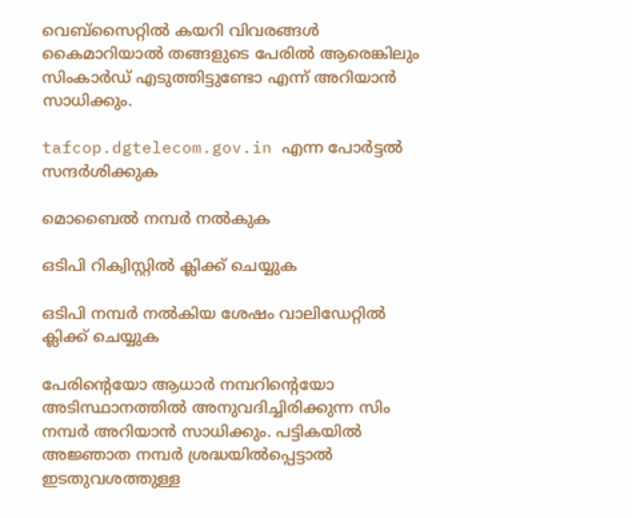വെബ്‌സൈറ്റില്‍ കയറി വിവരങ്ങള്‍ കൈമാറിയാല്‍ തങ്ങളുടെ പേരില്‍ ആരെങ്കിലും സിംകാര്‍ഡ് എടുത്തിട്ടുണ്ടോ എന്ന് അറിയാന്‍ സാധിക്കും.

tafcop.dgtelecom.gov.in എന്ന പോര്‍ട്ടല്‍ സന്ദര്‍ശിക്കുക

മൊബൈല്‍ നമ്പര്‍ നല്‍കുക

ഒടിപി റിക്വിസ്റ്റില്‍ ക്ലിക്ക് ചെയ്യുക

ഒടിപി നമ്പര്‍ നല്‍കിയ ശേഷം വാലിഡേറ്റില്‍ ക്ലിക്ക് ചെയ്യുക

പേരിന്റെയോ ആധാര്‍ നമ്പറിന്റെയോ അടിസ്ഥാനത്തില്‍ അനുവദിച്ചിരിക്കുന്ന സിം നമ്പര്‍ അറിയാന്‍ സാധിക്കും. പട്ടികയില്‍ അജ്ഞാത നമ്പര്‍ ശ്രദ്ധയില്‍പ്പെട്ടാല്‍ ഇടതുവശത്തുള്ള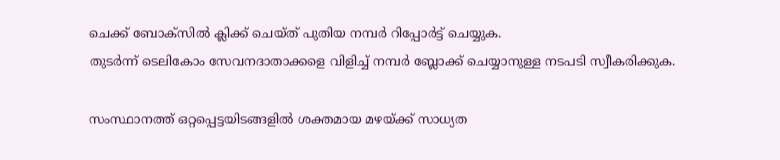ചെക്ക് ബോക്‌സില്‍ ക്ലിക്ക് ചെയ്ത് പുതിയ നമ്പര്‍ റിപ്പോര്‍ട്ട് ചെയ്യുക.
തുടര്‍ന്ന് ടെലികോം സേവനദാതാക്കളെ വിളിച്ച് നമ്പര്‍ ബ്ലോക്ക് ചെയ്യാനുള്ള നടപടി സ്വീകരിക്കുക.

സംസ്ഥാനത്ത് ഒറ്റപ്പെട്ടയിടങ്ങളിൽ ശക്തമായ മഴയ്ക്ക് സാധ്യത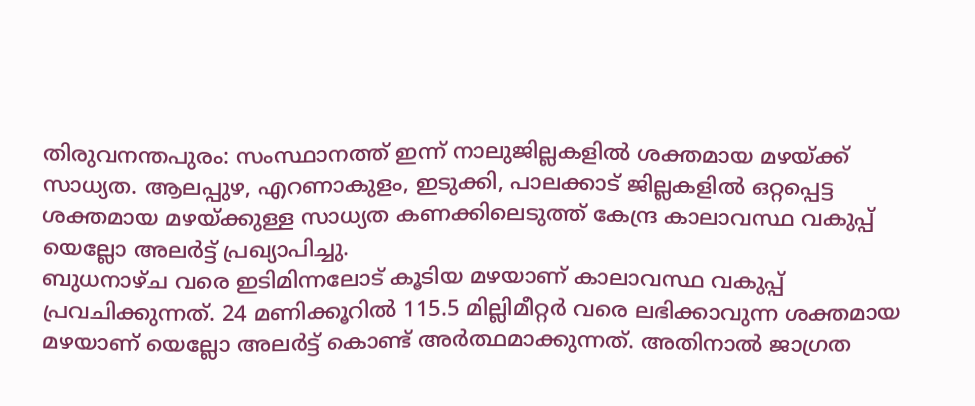തിരുവനന്തപുരം: സംസ്ഥാനത്ത് ഇന്ന് നാലുജില്ലകളില്‍ ശക്തമായ മഴയ്ക്ക് സാധ്യത. ആലപ്പുഴ, എറണാകുളം, ഇടുക്കി, പാലക്കാട് ജില്ലകളില്‍ ഒറ്റപ്പെട്ട ശക്തമായ മഴയ്ക്കുള്ള സാധ്യത കണക്കിലെടുത്ത് കേന്ദ്ര കാലാവസ്ഥ വകുപ്പ് യെല്ലോ അലര്‍ട്ട് പ്രഖ്യാപിച്ചു.
ബുധനാഴ്ച വരെ ഇടിമിന്നലോട് കൂടിയ മഴയാണ് കാലാവസ്ഥ വകുപ്പ് പ്രവചിക്കുന്നത്. 24 മണിക്കൂറില്‍ 115.5 മില്ലിമീറ്റര്‍ വരെ ലഭിക്കാവുന്ന ശക്തമായ മഴയാണ് യെല്ലോ അലര്‍ട്ട് കൊണ്ട് അര്‍ത്ഥമാക്കുന്നത്. അതിനാല്‍ ജാഗ്രത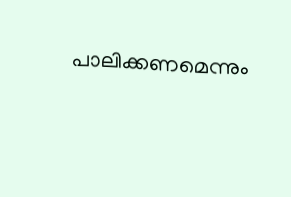പാലിക്കണമെന്നും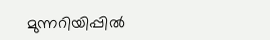മുന്നറിയിപ്പില്‍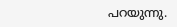പറയുന്നു.